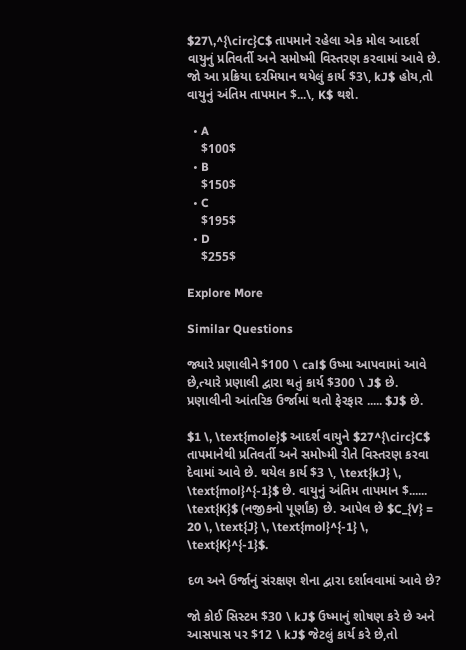$27\,^{\circ}C$ તાપમાને રહેલા એક મોલ આદર્શ વાયુનું પ્રતિવર્તી અને સમોષ્મી વિસ્તરણ કરવામાં આવે છે. જો આ પ્રક્રિયા દરમિયાન થયેલું કાર્ય $3\, kJ$ હોય,તો વાયુનું અંતિમ તાપમાન $...\, K$ થશે.

  • A
    $100$
  • B
    $150$
  • C
    $195$
  • D
    $255$

Explore More

Similar Questions

જ્યારે પ્રણાલીને $100 \ cal$ ઉષ્મા આપવામાં આવે છે,ત્યારે પ્રણાલી દ્વારા થતું કાર્ય $300 \ J$ છે. પ્રણાલીની આંતરિક ઉર્જામાં થતો ફેરફાર ..... $J$ છે.

$1 \, \text{mole}$ આદર્શ વાયુને $27^{\circ}C$ તાપમાનેથી પ્રતિવર્તી અને સમોષ્મી રીતે વિસ્તરણ કરવા દેવામાં આવે છે. થયેલ કાર્ય $3 \, \text{kJ} \, \text{mol}^{-1}$ છે. વાયુનું અંતિમ તાપમાન $...... \text{K}$ (નજીકનો પૂર્ણાંક) છે. આપેલ છે $C_{V} = 20 \, \text{J} \, \text{mol}^{-1} \, \text{K}^{-1}$.

દળ અને ઉર્જાનું સંરક્ષણ શેના દ્વારા દર્શાવવામાં આવે છે?

જો કોઈ સિસ્ટમ $30 \ kJ$ ઉષ્માનું શોષણ કરે છે અને આસપાસ પર $12 \ kJ$ જેટલું કાર્ય કરે છે,તો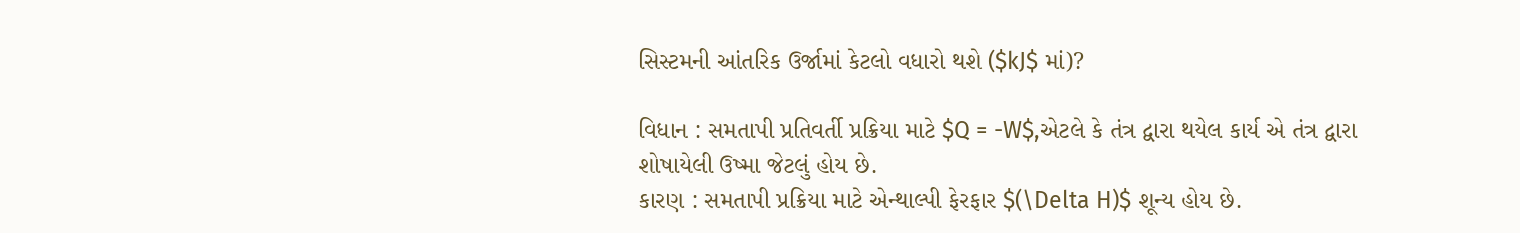સિસ્ટમની આંતરિક ઉર્જામાં કેટલો વધારો થશે ($kJ$ માં)?

વિધાન : સમતાપી પ્રતિવર્તી પ્રક્રિયા માટે $Q = -W$,એટલે કે તંત્ર દ્વારા થયેલ કાર્ય એ તંત્ર દ્વારા શોષાયેલી ઉષ્મા જેટલું હોય છે.
કારણ : સમતાપી પ્રક્રિયા માટે એન્થાલ્પી ફેરફાર $(\Delta H)$ શૂન્ય હોય છે.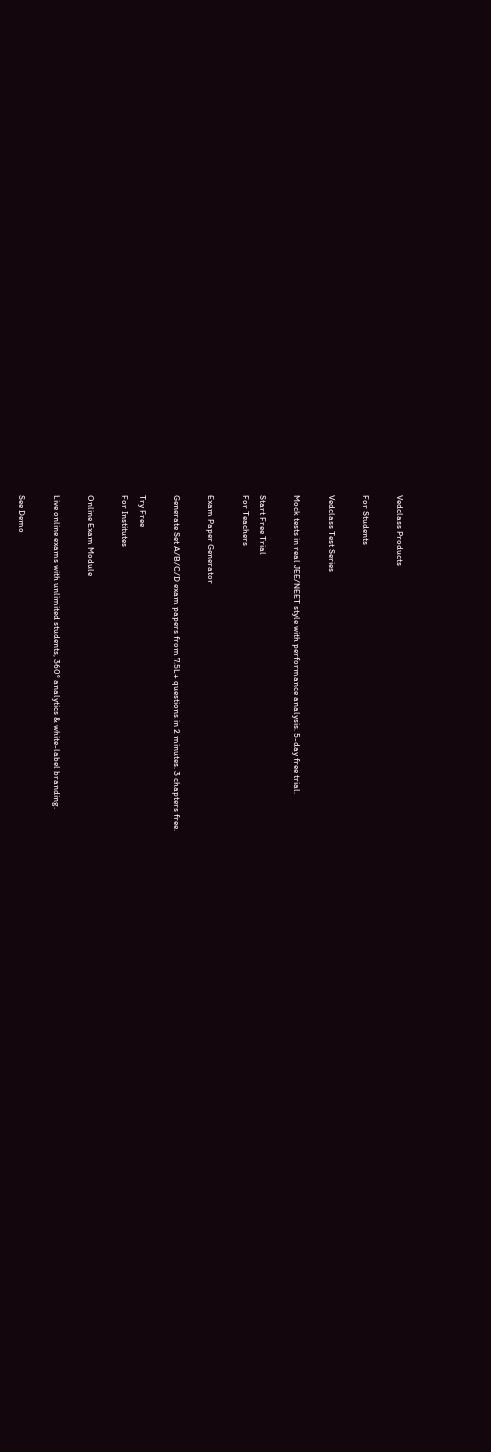Vedclass Products

For Students

Vedclass Test Series

Mock tests in real JEE/NEET style with performance analysis. 5-day free trial.

Start Free Trial
For Teachers

Exam Paper Generator

Generate Set A/B/C/D exam papers from 7.5L+ questions in 2 minutes. 3 chapters free.

Try Free
For Institutes

Online Exam Module

Live online exams with unlimited students, 360° analytics & white-label branding.

See Demo